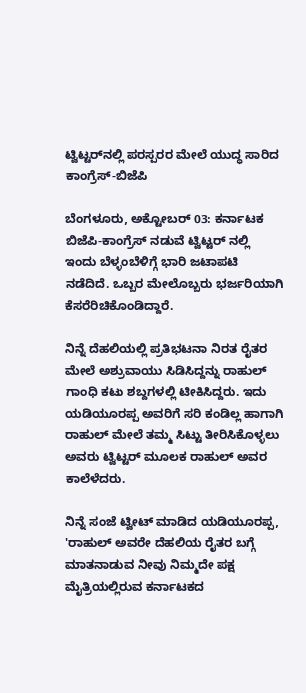ಟ್ವಿಟ್ಟರ್‌ನಲ್ಲಿ ಪರಸ್ಪರರ ಮೇಲೆ ಯುದ್ಧ ಸಾರಿದ ಕಾಂಗ್ರೆಸ್-ಬಿಜೆಪಿ

ಬೆಂಗಳೂರು, ಅಕ್ಟೋಬರ್ 03: ಕರ್ನಾಟಕ ಬಿಜೆಪಿ-ಕಾಂಗ್ರೆಸ್ ನಡುವೆ ಟ್ವಿಟ್ಟರ್‌ ನಲ್ಲಿ ಇಂದು ಬೆಳ್ಳಂಬೆಳಿಗ್ಗೆ ಭಾರಿ ಜಟಾಪಟಿ ನಡೆದಿದೆ. ಒಬ್ಬರ ಮೇಲೊಬ್ಬರು ಭರ್ಜರಿಯಾಗಿ ಕೆಸರೆರಿಚಿಕೊಂಡಿದ್ದಾರೆ.

ನಿನ್ನೆ ದೆಹಲಿಯಲ್ಲಿ ಪ್ರತಿಭಟನಾ ನಿರತ ರೈತರ ಮೇಲೆ ಅಶ್ರುವಾಯು ಸಿಡಿಸಿದ್ದನ್ನು ರಾಹುಲ್ ಗಾಂಧಿ ಕಟು ಶಬ್ದಗಳಲ್ಲಿ ಟೀಕಿಸಿದ್ದರು. ಇದು ಯಡಿಯೂರಪ್ಪ ಅವರಿಗೆ ಸರಿ ಕಂಡಿಲ್ಲ ಹಾಗಾಗಿ ರಾಹುಲ್ ಮೇಲೆ ತಮ್ಮ ಸಿಟ್ಟು ತೀರಿಸಿಕೊಳ್ಳಲು ಅವರು ಟ್ವಿಟ್ಟರ್‌ ಮೂಲಕ ರಾಹುಲ್ ಅವರ ಕಾಲೆಳೆದರು.

ನಿನ್ನೆ ಸಂಜೆ ಟ್ವೀಟ್ ಮಾಡಿದ ಯಡಿಯೂರಪ್ಪ, 'ರಾಹುಲ್ ಅವರೇ ದೆಹಲಿಯ ರೈತರ ಬಗ್ಗೆ ಮಾತನಾಡುವ ನೀವು ನಿಮ್ಮದೇ ಪಕ್ಷ ಮೈತ್ರಿಯಲ್ಲಿರುವ ಕರ್ನಾಟಕದ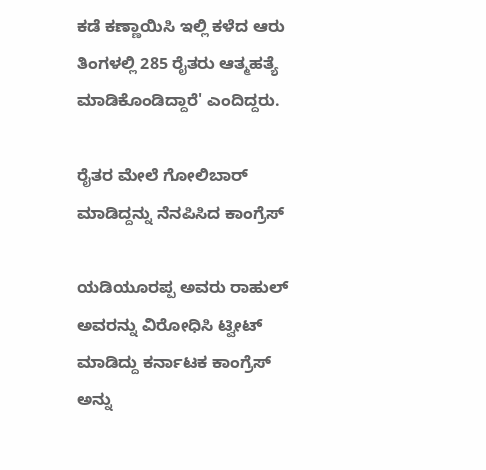ಕಡೆ ಕಣ್ಣಾಯಿಸಿ ಇಲ್ಲಿ ಕಳೆದ ಆರು ತಿಂಗಳಲ್ಲಿ 285 ರೈತರು ಆತ್ಮಹತ್ಯೆ ಮಾಡಿಕೊಂಡಿದ್ದಾರೆ' ಎಂದಿದ್ದರು.

ರೈತರ ಮೇಲೆ ಗೋಲಿಬಾರ್ ಮಾಡಿದ್ದನ್ನು ನೆನಪಿಸಿದ ಕಾಂಗ್ರೆಸ್

ಯಡಿಯೂರಪ್ಪ ಅವರು ರಾಹುಲ್ ಅವರನ್ನು ವಿರೋಧಿಸಿ ಟ್ವೀಟ್ ಮಾಡಿದ್ದು ಕರ್ನಾಟಕ ಕಾಂಗ್ರೆಸ್ ಅನ್ನು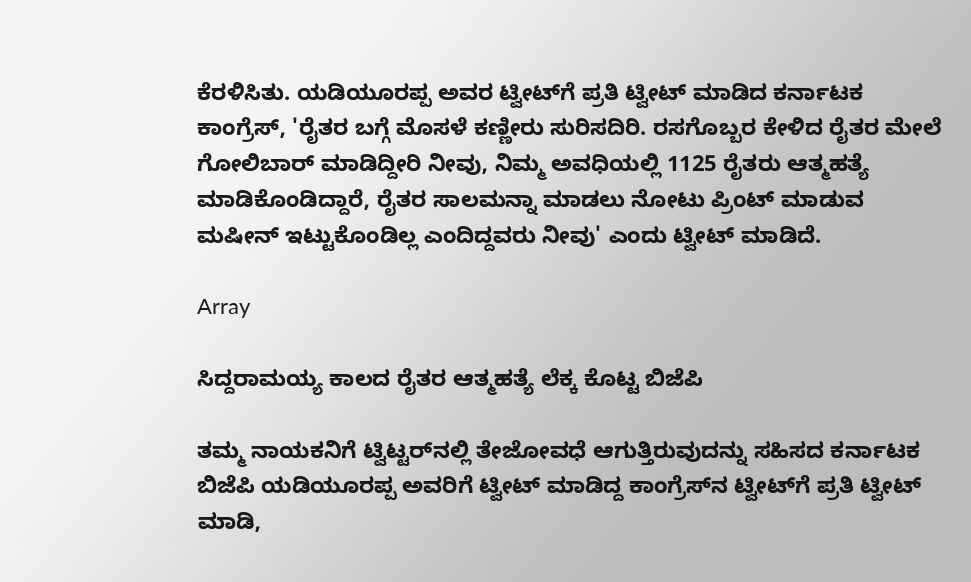ಕೆರಳಿಸಿತು. ಯಡಿಯೂರಪ್ಪ ಅವರ ಟ್ವೀಟ್‌ಗೆ ಪ್ರತಿ ಟ್ವೀಟ್ ಮಾಡಿದ ಕರ್ನಾಟಕ ಕಾಂಗ್ರೆಸ್, 'ರೈತರ ಬಗ್ಗೆ ಮೊಸಳೆ ಕಣ್ಣೀರು ಸುರಿಸದಿರಿ. ರಸಗೊಬ್ಬರ ಕೇಳಿದ ರೈತರ ಮೇಲೆ ಗೋಲಿಬಾರ್ ಮಾಡಿದ್ದೀರಿ ನೀವು, ನಿಮ್ಮ ಅವಧಿಯಲ್ಲಿ 1125 ರೈತರು ಆತ್ಮಹತ್ಯೆ ಮಾಡಿಕೊಂಡಿದ್ದಾರೆ, ರೈತರ ಸಾಲಮನ್ನಾ ಮಾಡಲು ನೋಟು ಪ್ರಿಂಟ್ ಮಾಡುವ ಮಷೀನ್ ಇಟ್ಟುಕೊಂಡಿಲ್ಲ ಎಂದಿದ್ದವರು ನೀವು' ಎಂದು ಟ್ವೀಟ್ ಮಾಡಿದೆ.

Array

ಸಿದ್ದರಾಮಯ್ಯ ಕಾಲದ ರೈತರ ಆತ್ಮಹತ್ಯೆ ಲೆಕ್ಕ ಕೊಟ್ಟ ಬಿಜೆಪಿ

ತಮ್ಮ ನಾಯಕನಿಗೆ ಟ್ವಿಟ್ಟರ್‌ನಲ್ಲಿ ತೇಜೋವಧೆ ಆಗುತ್ತಿರುವುದನ್ನು ಸಹಿಸದ ಕರ್ನಾಟಕ ಬಿಜೆಪಿ ಯಡಿಯೂರಪ್ಪ ಅವರಿಗೆ ಟ್ವೀಟ್ ಮಾಡಿದ್ದ ಕಾಂಗ್ರೆಸ್‌ನ ಟ್ವೀಟ್‌ಗೆ ಪ್ರತಿ ಟ್ವೀಟ್ ಮಾಡಿ,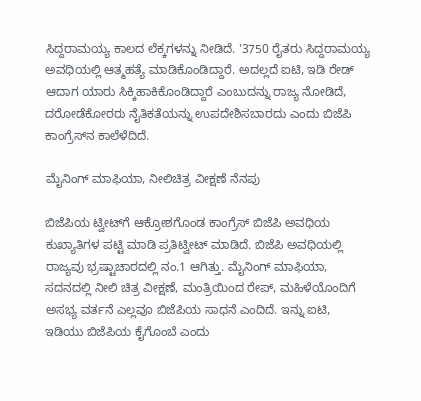ಸಿದ್ದರಾಮಯ್ಯ ಕಾಲದ ಲೆಕ್ಕಗಳನ್ನು ನೀಡಿದೆ. '3750 ರೈತರು ಸಿದ್ದರಾಮಯ್ಯ ಅವಧಿಯಲ್ಲಿ ಆತ್ಮಹತ್ಯೆ ಮಾಡಿಕೊಂಡಿದ್ದಾರೆ. ಅದಲ್ಲದೆ ಐಟಿ, ಇಡಿ ರೇಡ್ ಆದಾಗ ಯಾರು ಸಿಕ್ಕಿಹಾಕಿಕೊಂಡಿದ್ದಾರೆ ಎಂಬುದನ್ನು ರಾಜ್ಯ ನೋಡಿದೆ, ದರೋಡೆಕೋರರು ನೈತಿಕತೆಯನ್ನು ಉಪದೇಶಿಸಬಾರದು ಎಂದು ಬಿಜೆಪಿ ಕಾಂಗ್ರೆಸ್‌ನ ಕಾಲೆಳೆದಿದೆ.

ಮೈನಿಂಗ್ ಮಾಫಿಯಾ, ನೀಲಿಚಿತ್ರ ವೀಕ್ಷಣೆ ನೆನಪು

ಬಿಜೆಪಿಯ ಟ್ವೀಟ್‌ಗೆ ಆಕ್ರೋಶಗೊಂಡ ಕಾಂಗ್ರೆಸ್ ಬಿಜೆಪಿ ಅವಧಿಯ ಕುಖ್ಯಾತಿಗಳ ಪಟ್ಟಿ ಮಾಡಿ ಪ್ರತಿಟ್ವೀಟ್ ಮಾಡಿದೆ. ಬಿಜೆಪಿ ಅವಧಿಯಲ್ಲಿ ರಾಜ್ಯವು ಭ್ರಷ್ಟಾಚಾರದಲ್ಲಿ ನಂ.1 ಆಗಿತ್ತು. ಮೈನಿಂಗ್ ಮಾಫಿಯಾ, ಸದನದಲ್ಲಿ ನೀಲಿ ಚಿತ್ರ ವೀಕ್ಷಣೆ, ಮಂತ್ರಿಯಿಂದ ರೇಪ್, ಮಹಿಳೆಯೊಂದಿಗೆ ಅಸಭ್ಯ ವರ್ತನೆ ಎಲ್ಲವೂ ಬಿಜೆಪಿಯ ಸಾಧನೆ ಎಂದಿದೆ. ಇನ್ನು ಐಟಿ, ಇಡಿಯು ಬಿಜೆಪಿಯ ಕೈಗೊಂಬೆ ಎಂದು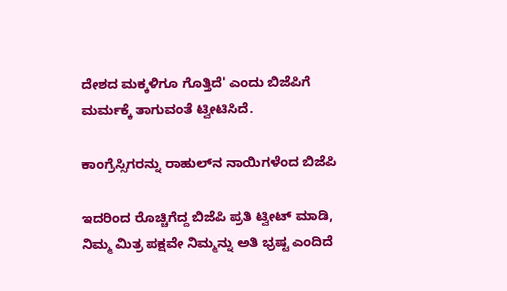ದೇಶದ ಮಕ್ಕಳಿಗೂ ಗೊತ್ತಿದೆ' ಎಂದು ಬಿಜೆಪಿಗೆ ಮರ್ಮಕ್ಕೆ ತಾಗುವಂತೆ ಟ್ವೀಟಿಸಿದೆ.

ಕಾಂಗ್ರೆಸ್ಸಿಗರನ್ನು ರಾಹುಲ್‌ನ ನಾಯಿಗಳೆಂದ ಬಿಜೆಪಿ

ಇದರಿಂದ ರೊಚ್ಚಿಗೆದ್ದ ಬಿಜೆಪಿ ಪ್ರತಿ ಟ್ವೀಟ್ ಮಾಡಿ, ನಿಮ್ಮ ಮಿತ್ರ ಪಕ್ಷವೇ ನಿಮ್ಮನ್ನು ಅತಿ ಭ್ರಷ್ಟ ಎಂದಿದೆ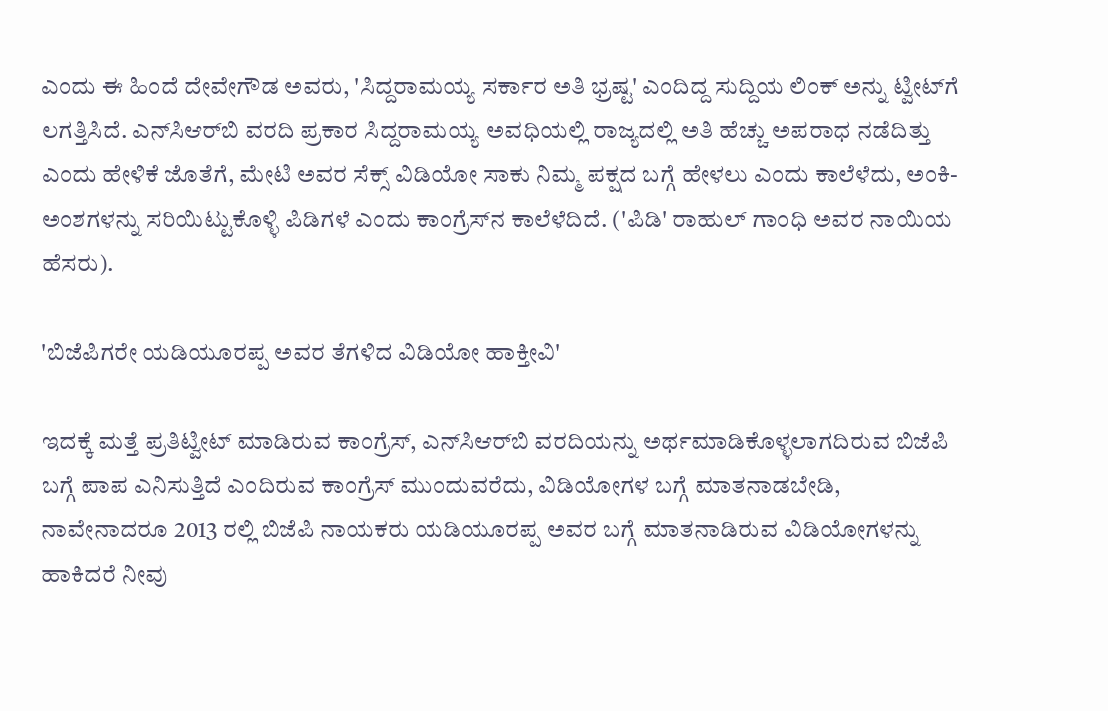ಎಂದು ಈ ಹಿಂದೆ ದೇವೇಗೌಡ ಅವರು, 'ಸಿದ್ದರಾಮಯ್ಯ ಸರ್ಕಾರ ಅತಿ ಭ್ರಷ್ಟ' ಎಂದಿದ್ದ ಸುದ್ದಿಯ ಲಿಂಕ್ ಅನ್ನು ಟ್ವೀಟ್‌ಗೆ ಲಗತ್ತಿಸಿದೆ. ಎನ್‌ಸಿಆರ್‌ಬಿ ವರದಿ ಪ್ರಕಾರ ಸಿದ್ದರಾಮಯ್ಯ ಅವಧಿಯಲ್ಲಿ ರಾಜ್ಯದಲ್ಲಿ ಅತಿ ಹೆಚ್ಚು ಅಪರಾಧ ನಡೆದಿತ್ತು ಎಂದು ಹೇಳಿಕೆ ಜೊತೆಗೆ, ಮೇಟಿ ಅವರ ಸೆಕ್ಸ್‌ ವಿಡಿಯೋ ಸಾಕು ನಿಮ್ಮ ಪಕ್ಷದ ಬಗ್ಗೆ ಹೇಳಲು ಎಂದು ಕಾಲೆಳೆದು, ಅಂಕಿ-ಅಂಶಗಳನ್ನು ಸರಿಯಿಟ್ಟುಕೊಳ್ಳಿ ಪಿಡಿಗಳೆ ಎಂದು ಕಾಂಗ್ರೆಸ್‌ನ ಕಾಲೆಳೆದಿದೆ. ('ಪಿಡಿ' ರಾಹುಲ್ ಗಾಂಧಿ ಅವರ ನಾಯಿಯ ಹೆಸರು).

'ಬಿಜೆಪಿಗರೇ ಯಡಿಯೂರಪ್ಪ ಅವರ ತೆಗಳಿದ ವಿಡಿಯೋ ಹಾಕ್ತೀವಿ'

ಇದಕ್ಕೆ ಮತ್ತೆ ಪ್ರತಿಟ್ವೀಟ್ ಮಾಡಿರುವ ಕಾಂಗ್ರೆಸ್, ಎನ್‌ಸಿಆರ್‌ಬಿ ವರದಿಯನ್ನು ಅರ್ಥಮಾಡಿಕೊಳ್ಳಲಾಗದಿರುವ ಬಿಜೆಪಿ ಬಗ್ಗೆ ಪಾಪ ಎನಿಸುತ್ತಿದೆ ಎಂದಿರುವ ಕಾಂಗ್ರೆಸ್‌ ಮುಂದುವರೆದು, ವಿಡಿಯೋಗಳ ಬಗ್ಗೆ ಮಾತನಾಡಬೇಡಿ, ನಾವೇನಾದರೂ 2013 ರಲ್ಲಿ ಬಿಜೆಪಿ ನಾಯಕರು ಯಡಿಯೂರಪ್ಪ ಅವರ ಬಗ್ಗೆ ಮಾತನಾಡಿರುವ ವಿಡಿಯೋಗಳನ್ನು ಹಾಕಿದರೆ ನೀವು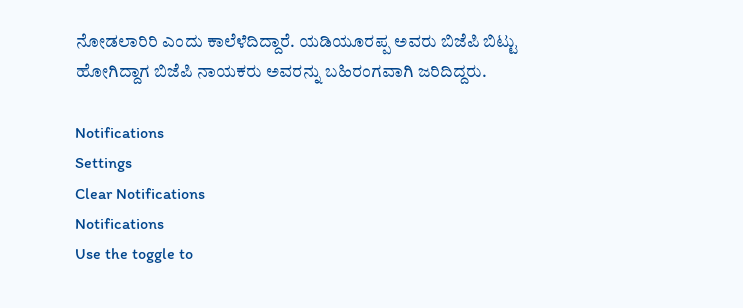ನೋಡಲಾರಿರಿ ಎಂದು ಕಾಲೆಳೆದಿದ್ದಾರೆ. ಯಡಿಯೂರಪ್ಪ ಅವರು ಬಿಜೆಪಿ ಬಿಟ್ಟು ಹೋಗಿದ್ದಾಗ ಬಿಜೆಪಿ ನಾಯಕರು ಅವರನ್ನು ಬಹಿರಂಗವಾಗಿ ಜರಿದಿದ್ದರು.

Notifications
Settings
Clear Notifications
Notifications
Use the toggle to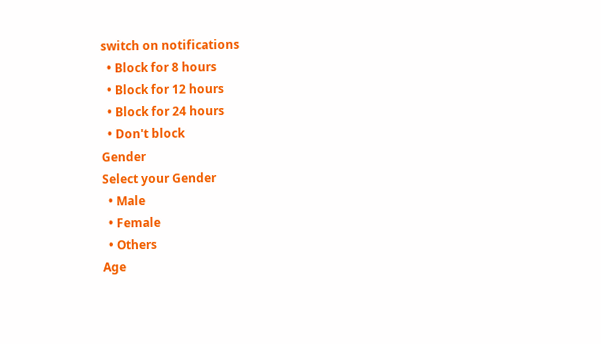switch on notifications
  • Block for 8 hours
  • Block for 12 hours
  • Block for 24 hours
  • Don't block
Gender
Select your Gender
  • Male
  • Female
  • Others
Age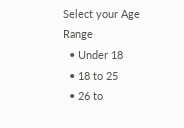Select your Age Range
  • Under 18
  • 18 to 25
  • 26 to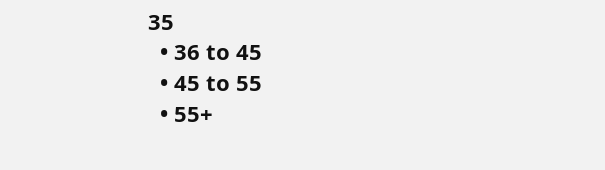35
  • 36 to 45
  • 45 to 55
  • 55+